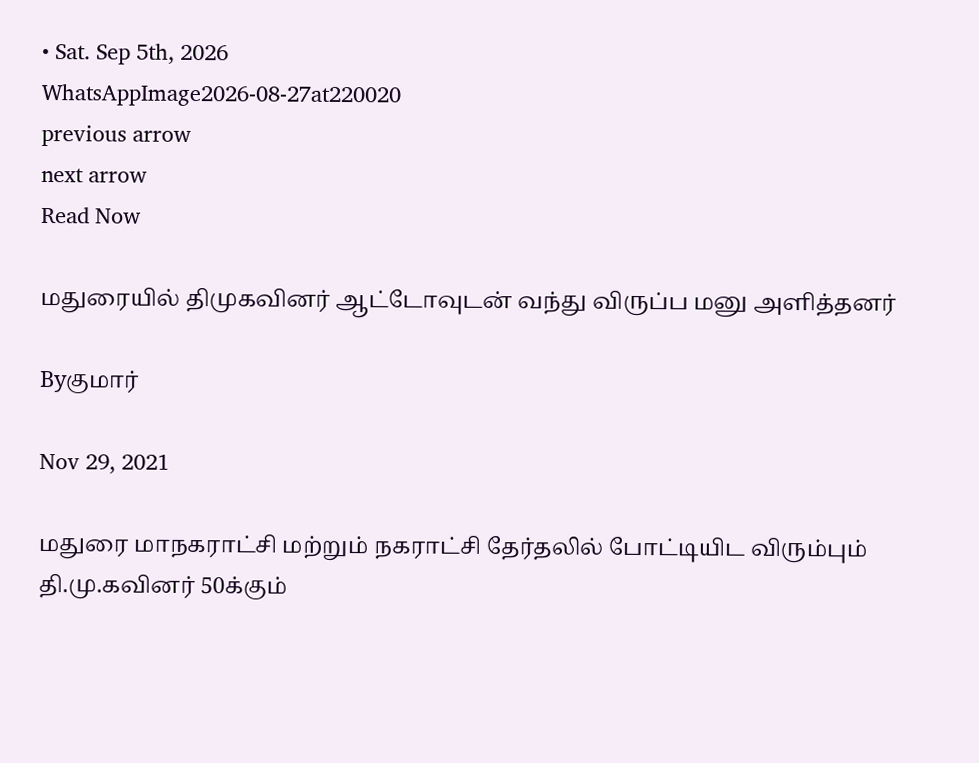• Sat. Sep 5th, 2026
WhatsAppImage2026-08-27at220020
previous arrow
next arrow
Read Now

மதுரையில் திமுகவினர் ஆட்டோவுடன் வந்து விருப்ப மனு அளித்தனர்

Byகுமார்

Nov 29, 2021

மதுரை மாநகராட்சி மற்றும் நகராட்சி தேர்தலில் போட்டியிட விரும்பும் தி.மு.கவினர் 50க்கும்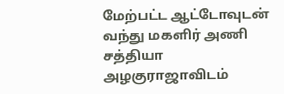மேற்பட்ட ஆட்டோவுடன் வந்து மகளிர் அணி சத்தியா அழகுராஜாவிடம்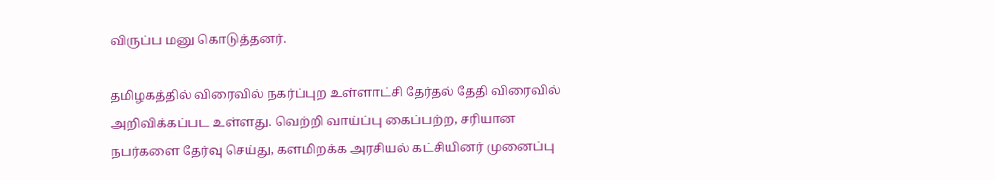விருப்ப மனு கொடுத்தனர்.

தமிழகத்தில் விரைவில் நகர்ப்புற உள்ளாட்சி தேர்தல் தேதி விரைவில் அறிவிக்கப்பட உள்ளது. வெற்றி வாய்ப்பு கைப்பற்ற, சரியான நபர்களை தேர்வு செய்து, களமிறக்க அரசியல் கட்சியினர் முனைப்பு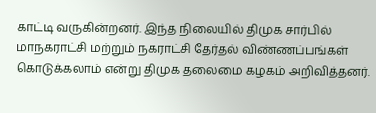காட்டி வருகின்றனர். இந்த நிலையில் திமுக சார்பில் மாநகராட்சி மற்றும் நகராட்சி தேர்தல் விண்ணப்பங்கள் கொடுக்கலாம் என்று திமுக தலைமை கழகம் அறிவித்தனர்.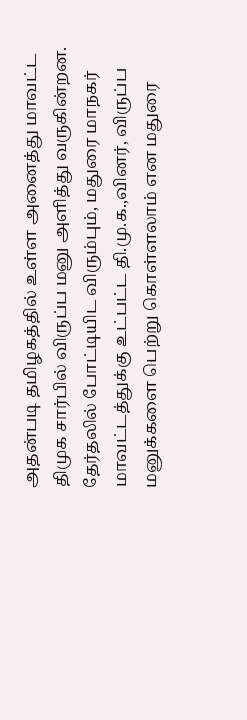அதன்படி தமிழகத்தில் உள்ள அனைத்து மாவட்ட திமுக சார்பில் விருப்ப மனு அளித்து வருகின்றன. தேர்தலில் போட்டியிட விரும்பும், மதுரை மாநகர் மாவட்டத்துக்கு உட்பட்ட தி.மு.க.,வினர், விருப்ப மனுக்களை பெற்று கொள்ளலாம் என மதுரை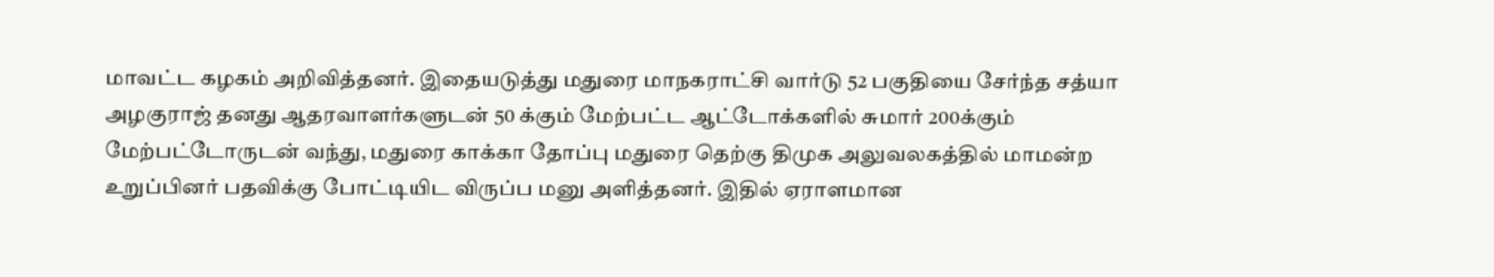மாவட்ட கழகம் அறிவித்தனர். இதையடுத்து மதுரை மாநகராட்சி வார்டு 52 பகுதியை சேர்ந்த சத்யா அழகுராஜ் தனது ஆதரவாளர்களுடன் 50 க்கும் மேற்பட்ட ஆட்டோக்களில் சுமார் 200க்கும் மேற்பட்டோருடன் வந்து, மதுரை காக்கா தோப்பு மதுரை தெற்கு திமுக அலுவலகத்தில் மாமன்ற உறுப்பினர் பதவிக்கு போட்டியிட விருப்ப மனு அளித்தனர். இதில் ஏராளமான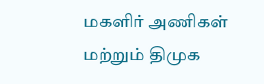மகளிர் அணிகள் மற்றும் திமுக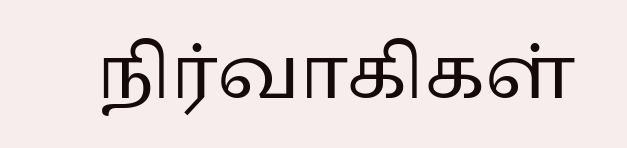நிர்வாகிகள்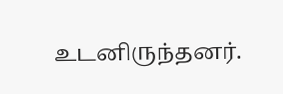உடனிருந்தனர்.